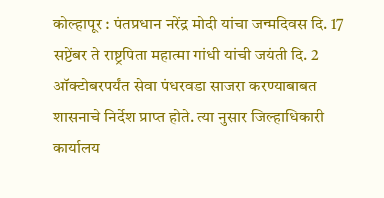कोल्हापूर : पंतप्रधान नरेंद्र मोदी यांचा जन्मदिवस दि. 17 सप्टेंबर ते राष्ट्रपिता महात्मा गांधी यांची जयंती दि. 2 ऑक्टोबरपर्यंत सेवा पंधरवडा साजरा करण्याबाबत शासनाचे निर्देश प्राप्त होते. त्या नुसार जिल्हाधिकारी कार्यालय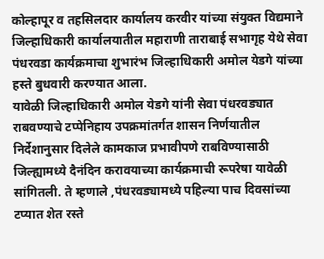कोल्हापूर व तहसिलदार कार्यालय करवीर यांच्या संयुक्त विद्यमाने जिल्हाधिकारी कार्यालयातील महाराणी ताराबाई सभागृह येथे सेवा पंधरवडा कार्यक्रमाचा शुभारंभ जिल्हाधिकारी अमोल येडगे यांच्या हस्ते बुधवारी करण्यात आला.
यावेळी जिल्हाधिकारी अमोल येडगे यांनी सेवा पंधरवड्यात राबवण्याचे टप्पेनिहाय उपक्रमांतर्गत शासन निर्णयातील निर्देशानुसार दिलेले कामकाज प्रभावीपणे राबविण्यासाठी जिल्ह्यामध्ये दैनंदिन करावयाच्या कार्यक्रमाची रूपरेषा यावेळी सांगितली. ते म्हणाले ,पंधरवड्यामध्ये पहिल्या पाच दिवसांच्या टप्यात शेत रस्ते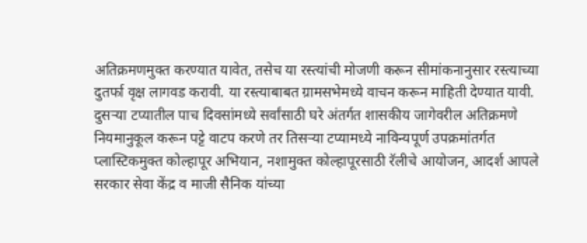अतिक्रमणमुक्त करण्यात यावेत, तसेच या रस्त्यांची मोजणी करून सीमांकनानुसार रस्त्याच्या दुतर्फा वृक्ष लागवड करावी. या रस्त्याबाबत ग्रामसभेमध्ये वाचन करून माहिती देण्यात यावी. दुसऱ्या टप्यातील पाच दिवसांमध्ये सर्वांसाठी घरे अंतर्गत शासकीय जागेवरील अतिक्रमणे नियमानुकूल करून पट्टे वाटप करणे तर तिसऱ्या टप्यामध्ये नाविन्यपूर्ण उपक्रमांतर्गत प्लास्टिकमुक्त कोल्हापूर अभियान, नशामुक्त कोल्हापूरसाठी रॅलीचे आयोजन, आदर्श आपले सरकार सेवा केंद्र व माजी सैनिक यांच्या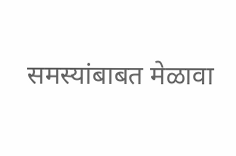समस्यांबाबत मेळावा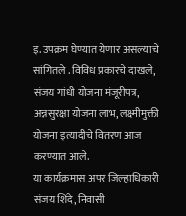इ. उपक्रम घेण्यात येणार असल्याचे सांगितले . विविध प्रकारचे दाखले, संजय गांधी योजना मंजूरीपत्र, अन्नसुरक्षा योजना लाभ, लक्ष्मीमुक्ती योजना इत्यादीचे वितरण आज करण्यात आले.
या कार्यक्रमास अपर जिल्हाधिकारी संजय शिंदे, निवासी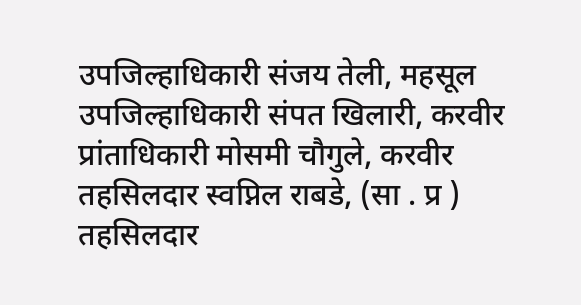उपजिल्हाधिकारी संजय तेली, महसूल उपजिल्हाधिकारी संपत खिलारी, करवीर प्रांताधिकारी मोसमी चौगुले, करवीर तहसिलदार स्वप्निल राबडे, (सा . प्र ) तहसिलदार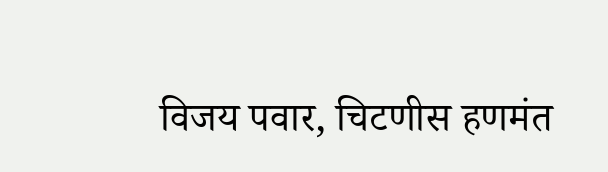विजय पवार, चिटणीस हणमंत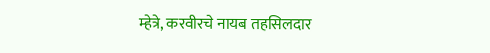म्हेत्रे, करवीरचे नायब तहसिलदार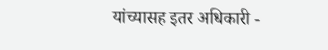यांच्यासह इतर अधिकारी -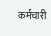कर्मचारी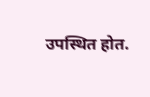उपस्थित होत.